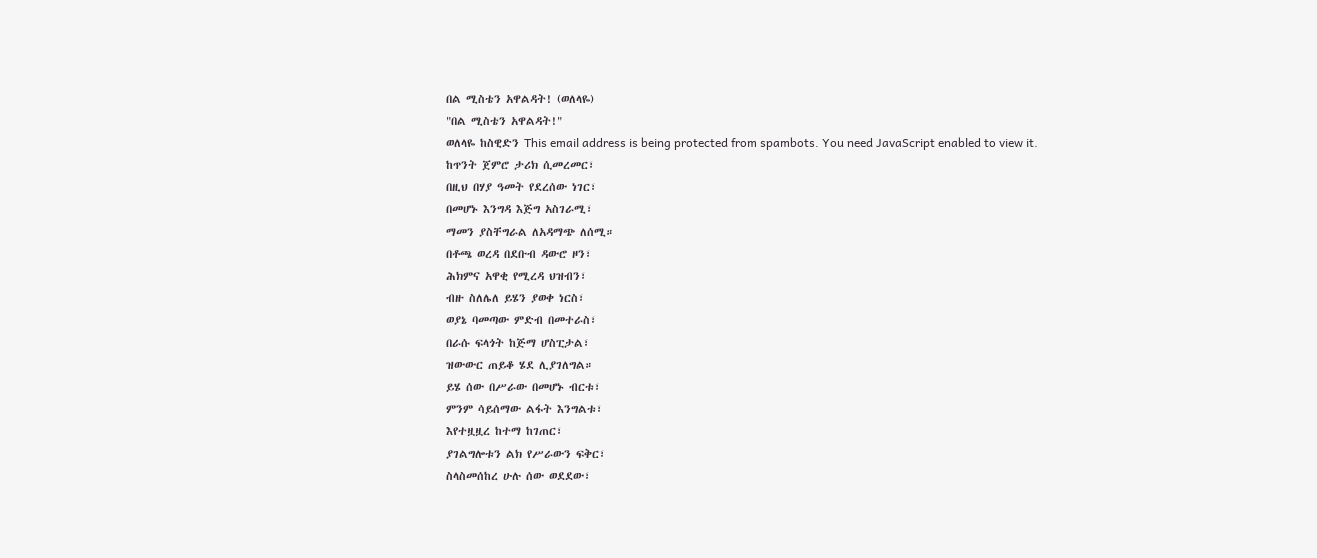በል ሚስቴን አዋልዳት! (ወለላዬ)
"በል ሚስቴን አዋልዳት!"
ወለላዬ ከስዊድን This email address is being protected from spambots. You need JavaScript enabled to view it.
ከጥንት ጀምሮ ታሪክ ሲመረመር፣
በዚህ በሃያ ዓመት የደረሰው ነገር፣
በመሆኑ እንግዳ እጅግ አስገራሚ፣
ማመን ያስቸግራል ለአዳማጭ ለሰሚ።
በቶጫ ወረዳ በደቡብ ዳውሮ ዞን፣
ሕክምና አዋቂ የሚረዳ ህዝብን፣
ብዙ ስለሌለ ይሄን ያወቀ ነርስ፣
ወያኔ ባመጣው ምድብ በመተራስ፣
በራሱ ፍላጎት ከጅማ ሆስፒታል፣
ዝውውር ጠይቆ ሄደ ሊያገለግል።
ይሄ ሰው በሥራው በመሆኑ ብርቱ፣
ምንም ሳይሰማው ልፋት እንግልቱ፣
እየተዟዟረ ከተማ ከገጠር፣
ያገልግሎቱን ልክ የሥራውን ፍቅር፣
ስላስመሰከረ ሁሉ ሰው ወደደው፣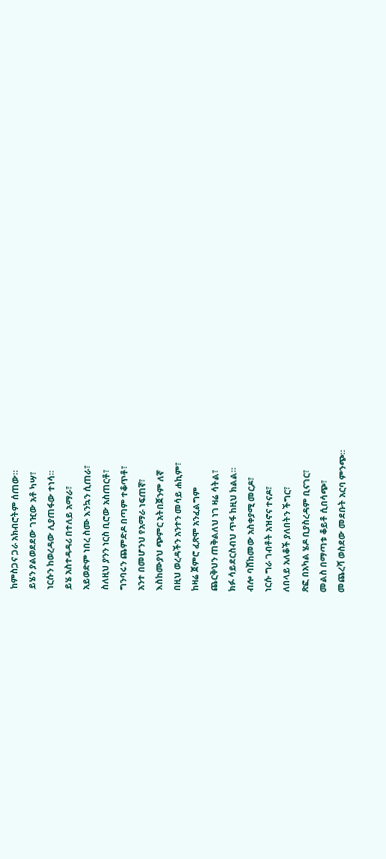ከምስጋና ጋራ አክብሮትም ሰጠው።
ይሄን ያልወደደው ገዢው አቶ ካሣ፣
ነርሱን ከወረዳው ሊያጠፋው ተነሳ።
ይሄ አስተዳዳሪ በተለይ አማራ፣
አይወድም ነበረ ስሙ እንኳን ሲጠራ፣
ስለዚህ ያንን ነርስ ቢሮው አስጠርቶ፣
ግንባሩን ጨምድዶ በጣም ተቆጥቶ፣
አንተ በመሆንህ የአማራ ነፍጠኛ፣
እስከሙያህ ጭምር አትበጀንም ለኛ
በዚህ ወረዳችን አንተን መሳይ ሐኪም፣
ከዛሬ ጀምሮ ፈጽሞ አንፈልግም
ጨርቅህን ጠቅልለህ ነገ ዛሬ ሳትል፣
ክፉ ሳይደርስብህ ጥፋ ከዚህ ክልል።
ብሎ ባሸከመው አስቀያሚ መርዶ፣
ነርሱ ግራ ገብቶት አዝኖና ተናዶ፣
ለበላይ አለቆች ያለበትን ችግር፣
ጽፎ በአካል ሄዶ ቢያስረዳም ቢናገር፣
መልስ በማጣቱ ቆይቶ ሲበሳጭ፣
መጨረሻ ወስደው መደቡት አርባ ምንጭ።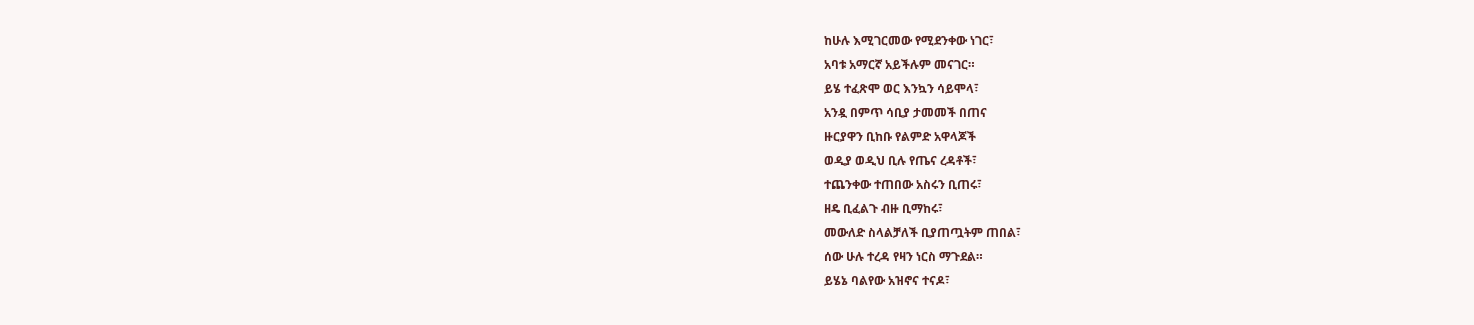ከሁሉ እሚገርመው የሚደንቀው ነገር፣
አባቱ አማርኛ አይችሉም መናገር።
ይሄ ተፈጽሞ ወር እንኳን ሳይሞላ፣
አንዷ በምጥ ሳቢያ ታመመች በጠና
ዙርያዋን ቢከቡ የልምድ አዋላጆች
ወዲያ ወዲህ ቢሉ የጤና ረዳቶች፣
ተጨንቀው ተጠበው አስሩን ቢጠሩ፣
ዘዴ ቢፈልጉ ብዙ ቢማከሩ፣
መውለድ ስላልቻለች ቢያጠጧትም ጠበል፣
ሰው ሁሉ ተረዳ የዛን ነርስ ማጉደል።
ይሄኔ ባልየው አዝኖና ተናዶ፣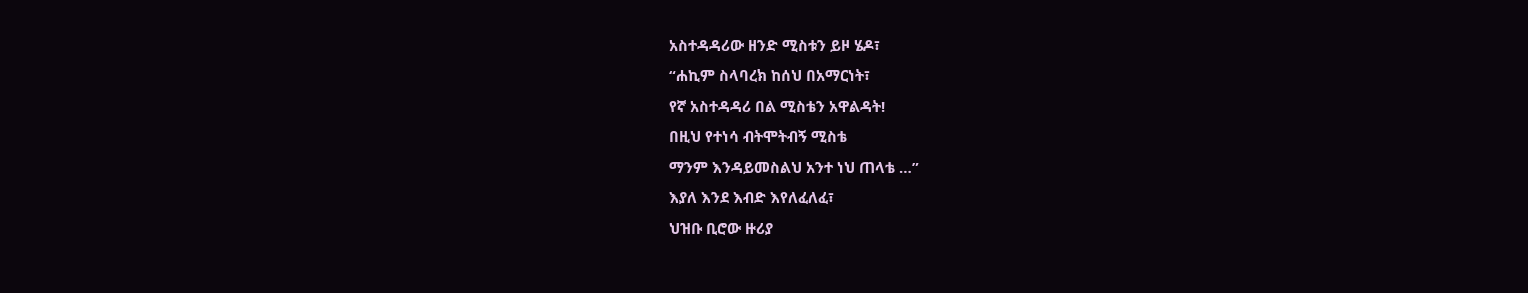አስተዳዳሪው ዘንድ ሚስቱን ይዞ ሄዶ፣
“ሐኪም ስላባረክ ከሰህ በአማርነት፣
የኛ አስተዳዳሪ በል ሚስቴን አዋልዳት!
በዚህ የተነሳ ብትሞትብኝ ሚስቴ
ማንም እንዳይመስልህ አንተ ነህ ጠላቴ …”
እያለ እንደ እብድ እየለፈለፈ፣
ህዝቡ ቢሮው ዙሪያ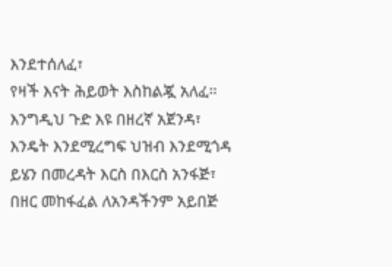እንደተሰለፈ፣
የዛች እናት ሕይወት እስከልጇ አለፈ።
እንግዲህ ጉድ እዩ በዘረኛ አጀንዳ፣
እንዴት እንደሚረግፍ ህዝብ እንደሚጎዳ
ይሄን በመረዳት እርስ በእርስ አንፋጅ፣
በዘር መከፋፈል ለአንዳችንም አይበጅ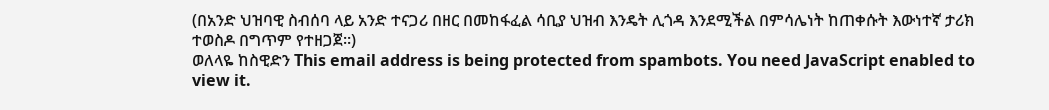(በአንድ ህዝባዊ ስብሰባ ላይ አንድ ተናጋሪ በዘር በመከፋፈል ሳቢያ ህዝብ እንዴት ሊጎዳ እንደሚችል በምሳሌነት ከጠቀሱት እውነተኛ ታሪክ ተወስዶ በግጥም የተዘጋጀ።)
ወለላዬ ከስዊድን This email address is being protected from spambots. You need JavaScript enabled to view it.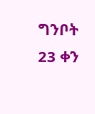ግንቦት 23 ቀን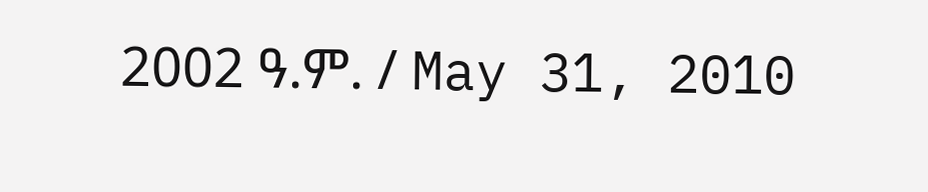2002 ዓ.ም. / May 31, 2010